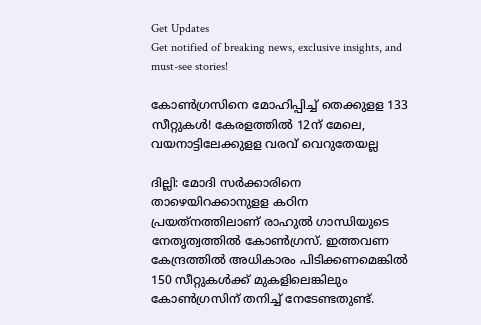Get Updates
Get notified of breaking news, exclusive insights, and must-see stories!

കോൺഗ്രസിനെ മോഹിപ്പിച്ച് തെക്കുളള 133 സീറ്റുകൾ! കേരളത്തിൽ 12ന് മേലെ, വയനാട്ടിലേക്കുളള വരവ് വെറുതേയല്ല

ദില്ലി: മോദി സര്‍ക്കാരിനെ താഴെയിറക്കാനുളള കഠിന പ്രയത്‌നത്തിലാണ് രാഹുല്‍ ഗാന്ധിയുടെ നേതൃത്വത്തില്‍ കോണ്‍ഗ്രസ്. ഇത്തവണ കേന്ദ്രത്തില്‍ അധികാരം പിടിക്കണമെങ്കില്‍ 150 സീറ്റുകള്‍ക്ക് മുകളിലെങ്കിലും കോണ്‍ഗ്രസിന് തനിച്ച് നേടേണ്ടതുണ്ട്.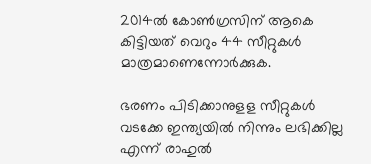2014ല്‍ കോണ്‍ഗ്രസിന് ആകെ കിട്ടിയത് വെറും 44 സീറ്റുകള്‍ മാത്രമാണെന്നോര്‍ക്കുക.

ഭരണം പിടിക്കാനുളള സീറ്റുകള്‍ വടക്കേ ഇന്ത്യയില്‍ നിന്നും ലഭിക്കില്ല എന്ന് രാഹുല്‍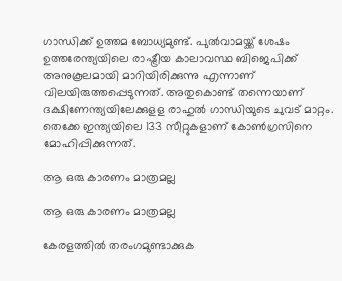ഗാന്ധിക്ക് ഉത്തമ ബോധ്യമുണ്ട്. പുൽവാമയ്ക്ക് ശേഷം ഉത്തരേന്ത്യയിലെ രാഷ്ട്രീയ കാലാവസ്ഥ ബിജെപിക്ക് അനുകൂലമായി മാറിയിരിക്കുന്നു എന്നാണ് വിലയിരുത്തപ്പെടുന്നത്. അതുകൊണ്ട് തന്നെയാണ് ദക്ഷിണേന്ത്യയിലേക്കുളള രാഹുൽ ഗാന്ധിയുടെ ചുവട് മാറ്റം. തെക്കേ ഇന്ത്യയിലെ 133 സീറ്റുകളാണ് കോണ്‍ഗ്രസിനെ മോഹിപ്പിക്കുന്നത്.

ആ ഒരു കാരണം മാത്രമല്ല

ആ ഒരു കാരണം മാത്രമല്ല

കേരളത്തില്‍ തരംഗമുണ്ടാക്കുക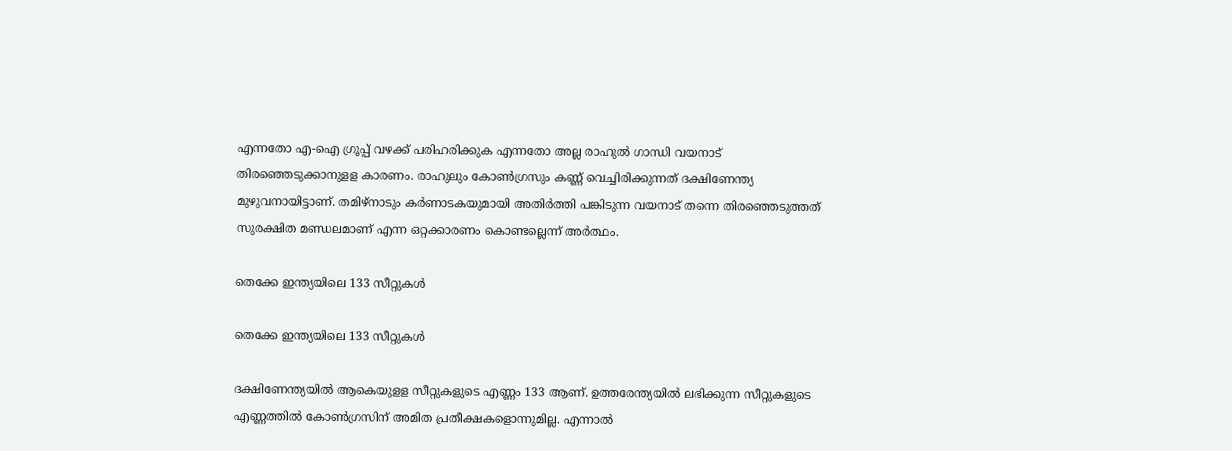എന്നതോ എ-ഐ ഗ്രൂപ്പ് വഴക്ക് പരിഹരിക്കുക എന്നതോ അല്ല രാഹുല്‍ ഗാന്ധി വയനാട് തിരഞ്ഞെടുക്കാനുളള കാരണം. രാഹുലും കോണ്‍ഗ്രസും കണ്ണ് വെച്ചിരിക്കുന്നത് ദക്ഷിണേന്ത്യ മുഴുവനായിട്ടാണ്. തമിഴ്‌നാടും കര്‍ണാടകയുമായി അതിര്‍ത്തി പങ്കിടുന്ന വയനാട് തന്നെ തിരഞ്ഞെടുത്തത് സുരക്ഷിത മണ്ഡലമാണ് എന്ന ഒറ്റക്കാരണം കൊണ്ടല്ലെന്ന് അര്‍ത്ഥം.

തെക്കേ ഇന്ത്യയിലെ 133 സീറ്റുകൾ

തെക്കേ ഇന്ത്യയിലെ 133 സീറ്റുകൾ

ദക്ഷിണേന്ത്യയില്‍ ആകെയുളള സീറ്റുകളുടെ എണ്ണം 133 ആണ്. ഉത്തരേന്ത്യയില്‍ ലഭിക്കുന്ന സീറ്റുകളുടെ എണ്ണത്തില്‍ കോണ്‍ഗ്രസിന് അമിത പ്രതീക്ഷകളൊന്നുമില്ല. എന്നാല്‍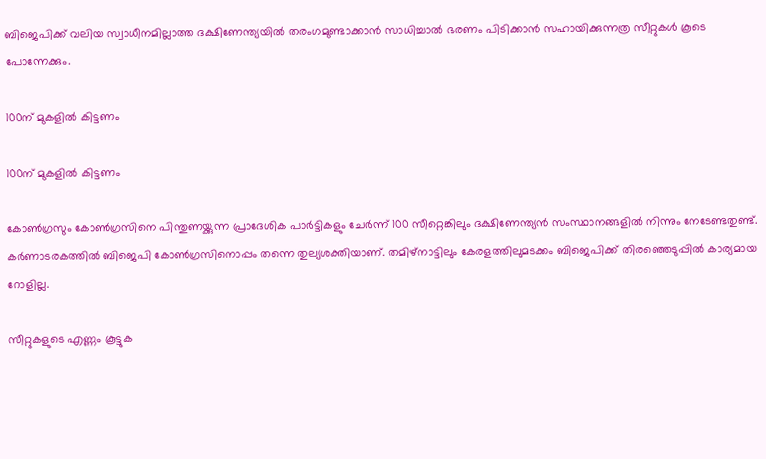ബിജെപിക്ക് വലിയ സ്വാധീനമില്ലാത്ത ദക്ഷിണേന്ത്യയില്‍ തരംഗമുണ്ടാക്കാന്‍ സാധിച്ചാല്‍ ഭരണം പിടിക്കാന്‍ സഹായിക്കുന്നത്ര സീറ്റുകള്‍ കൂടെ പോന്നേക്കും.

100ന് മുകളിൽ കിട്ടണം

100ന് മുകളിൽ കിട്ടണം

കോണ്‍ഗ്രസും കോണ്‍ഗ്രസിനെ പിന്തുണയ്ക്കുന്ന പ്രാദേശിക പാര്‍ട്ടികളും ചേര്‍ന്ന് 100 സീറ്റെങ്കിലും ദക്ഷിണേന്ത്യന്‍ സംസ്ഥാനങ്ങളില്‍ നിന്നും നേടേണ്ടതുണ്ട്. കര്‍ണാടരകത്തില്‍ ബിജെപി കോണ്‍ഗ്രസിനൊപ്പം തന്നെ തുല്യശക്തിയാണ്. തമിഴ്‌നാട്ടിലും കേരളത്തിലുമടക്കം ബിജെപിക്ക് തിരഞ്ഞെടുപ്പില്‍ കാര്യമായ റോളില്ല.

സീറ്റുകളുടെ എണ്ണം കൂട്ടുക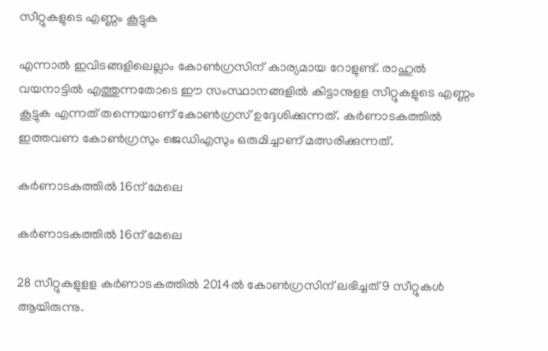സീറ്റുകളുടെ എണ്ണം കൂട്ടുക

എന്നാല്‍ ഇവിടങ്ങളിലെല്ലാം കോണ്‍ഗ്രസിന് കാര്യമായ റോളുണ്ട്. രാഹുല്‍ വയനാട്ടില്‍ എത്തുന്നതോടെ ഈ സംസ്ഥാനങ്ങളില്‍ കിട്ടാനുളള സീറ്റുകളുടെ എണ്ണം കൂട്ടുക എന്നത് തന്നെയാണ് കോണ്‍ഗ്രസ് ഉദ്ദേശിക്കുന്നത്. കര്‍ണാടകത്തില്‍ ഇത്തവണ കോണ്‍ഗ്രസും ജെഡിഎസും ഒരുമിച്ചാണ് മത്സരിക്കുന്നത്.

കർണാടകത്തിൽ 16ന് മേലെ

കർണാടകത്തിൽ 16ന് മേലെ

28 സീറ്റുകളുളള കര്‍ണാടകത്തില്‍ 2014ല്‍ കോണ്‍ഗ്രസിന് ലഭിച്ചത് 9 സീറ്റുകള്‍ ആയിരുന്നു.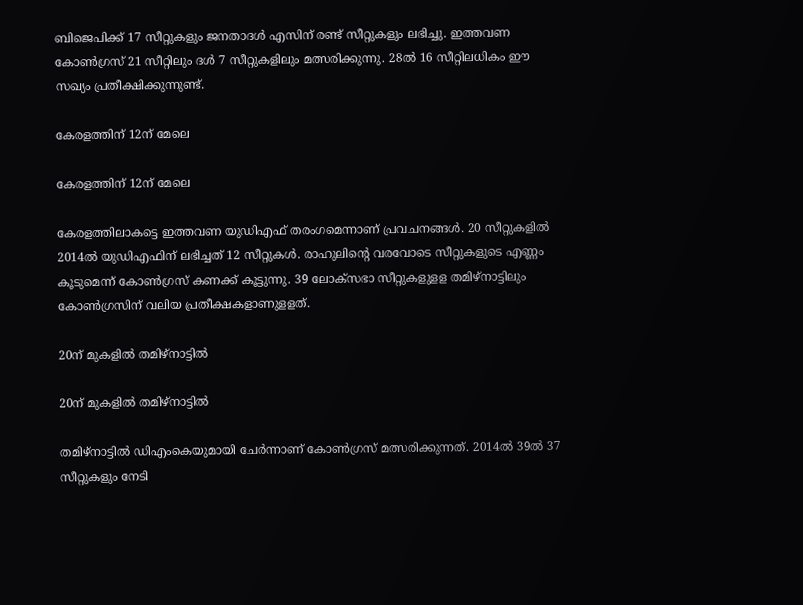ബിജെപിക്ക് 17 സീറ്റുകളും ജനതാദള്‍ എസിന് രണ്ട് സീറ്റുകളും ലഭിച്ചു. ഇത്തവണ കോണ്‍ഗ്രസ് 21 സീറ്റിലും ദള്‍ 7 സീറ്റുകളിലും മത്സരിക്കുന്നു. 28ല്‍ 16 സീറ്റിലധികം ഈ സഖ്യം പ്രതീക്ഷിക്കുന്നുണ്ട്.

കേരളത്തിന് 12ന് മേലെ

കേരളത്തിന് 12ന് മേലെ

കേരളത്തിലാകട്ടെ ഇത്തവണ യുഡിഎഫ് തരംഗമെന്നാണ് പ്രവചനങ്ങള്‍. 20 സീറ്റുകളില്‍ 2014ല്‍ യുഡിഎഫിന് ലഭിച്ചത് 12 സീറ്റുകള്‍. രാഹുലിന്റെ വരവോടെ സീറ്റുകളുടെ എണ്ണം കൂടുമെന്ന് കോണ്‍ഗ്രസ് കണക്ക് കൂട്ടുന്നു. 39 ലോക്‌സഭാ സീറ്റുകളുളള തമിഴ്‌നാട്ടിലും കോണ്‍ഗ്രസിന് വലിയ പ്രതീക്ഷകളാണുളളത്.

20ന് മുകളിൽ തമിഴ്നാട്ടിൽ

20ന് മുകളിൽ തമിഴ്നാട്ടിൽ

തമിഴ്‌നാട്ടില്‍ ഡിഎംകെയുമായി ചേര്‍ന്നാണ് കോണ്‍ഗ്രസ് മത്സരിക്കുന്നത്. 2014ല്‍ 39ല്‍ 37 സീറ്റുകളും നേടി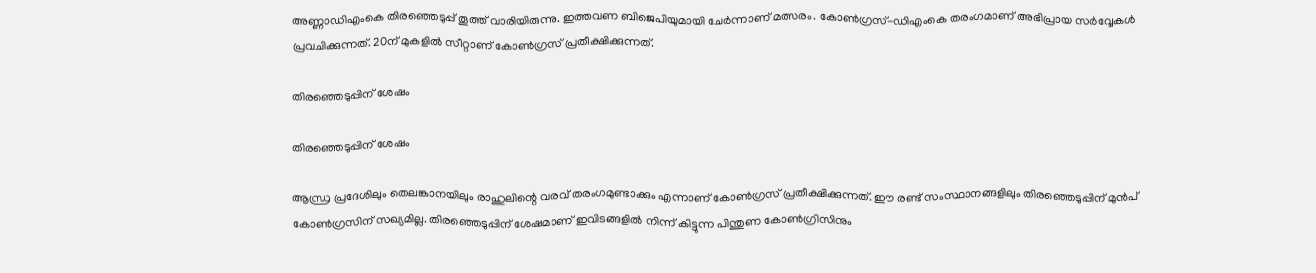അണ്ണാഡിഎംകെ തിരഞ്ഞെടുപ്പ് തൂത്ത് വാരിയിരുന്നു. ഇത്തവണ ബിജെപിയുമായി ചേര്‍ന്നാണ് മത്സരം. കോണ്‍ഗ്രസ്-ഡിഎംകെ തരംഗമാണ് അഭിപ്രായ സര്‍വ്വേകള്‍ പ്രവചിക്കുന്നത്. 20ന് മുകളില്‍ സീറ്റാണ് കോണ്‍ഗ്രസ് പ്രതീക്ഷിക്കുന്നത്.

തിരഞ്ഞെടുപ്പിന് ശേഷം

തിരഞ്ഞെടുപ്പിന് ശേഷം

ആന്ധ്ര പ്രദേശിലും തെലങ്കാനയിലും രാഹുലിന്റെ വരവ് തരംഗമുണ്ടാക്കും എന്നാണ് കോണ്‍ഗ്രസ് പ്രതീക്ഷിക്കുന്നത്. ഈ രണ്ട് സംസ്ഥാനങ്ങളിലും തിരഞ്ഞെടുപ്പിന് മുന്‍പ് കോണ്‍ഗ്രസിന് സഖ്യമില്ല. തിരഞ്ഞെടുപ്പിന് ശേഷമാണ് ഇവിടങ്ങളില്‍ നിന്ന് കിട്ടുന്ന പിന്തുണ കോണ്‍ഗ്രിസിനും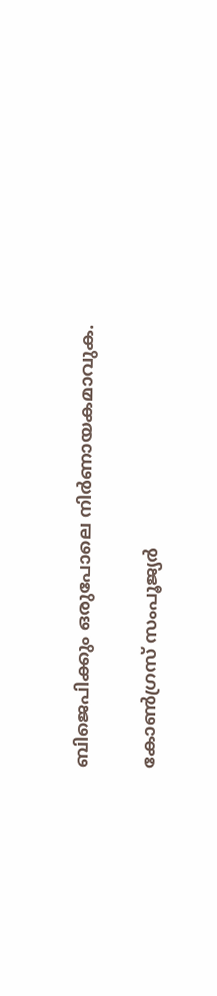ബിജെപിക്കും ഒരുപോലെ നിര്‍ണായകമാവുക.

കോൺഗ്രസ് സംപൂജ്യർ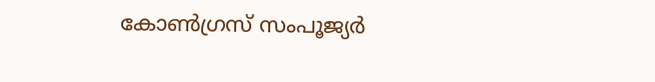കോൺഗ്രസ് സംപൂജ്യർ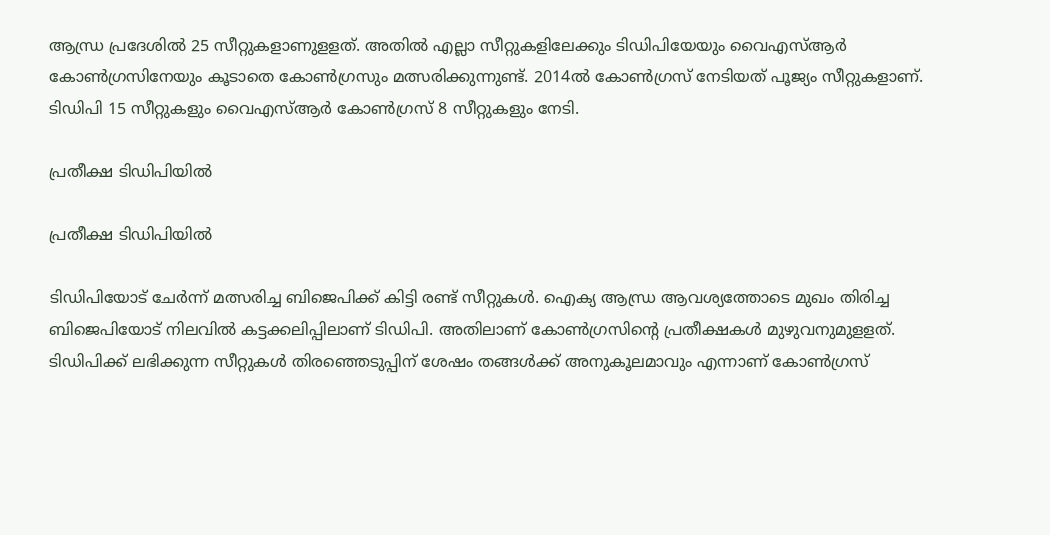ആന്ധ്ര പ്രദേശില്‍ 25 സീറ്റുകളാണുളളത്. അതില്‍ എല്ലാ സീറ്റുകളിലേക്കും ടിഡിപിയേയും വൈഎസ്ആര്‍ കോണ്‍ഗ്രസിനേയും കൂടാതെ കോണ്‍ഗ്രസും മത്സരിക്കുന്നുണ്ട്. 2014ല്‍ കോണ്‍ഗ്രസ് നേടിയത് പൂജ്യം സീറ്റുകളാണ്. ടിഡിപി 15 സീറ്റുകളും വൈഎസ്ആര്‍ കോണ്‍ഗ്രസ് 8 സീറ്റുകളും നേടി.

പ്രതീക്ഷ ടിഡിപിയിൽ

പ്രതീക്ഷ ടിഡിപിയിൽ

ടിഡിപിയോട് ചേര്‍ന്ന് മത്സരിച്ച ബിജെപിക്ക് കിട്ടി രണ്ട് സീറ്റുകള്‍. ഐക്യ ആന്ധ്ര ആവശ്യത്തോടെ മുഖം തിരിച്ച ബിജെപിയോട് നിലവില്‍ കട്ടക്കലിപ്പിലാണ് ടിഡിപി. അതിലാണ് കോണ്‍ഗ്രസിന്റെ പ്രതീക്ഷകള്‍ മുഴുവനുമുളളത്. ടിഡിപിക്ക് ലഭിക്കുന്ന സീറ്റുകള്‍ തിരഞ്ഞെടുപ്പിന് ശേഷം തങ്ങള്‍ക്ക് അനുകൂലമാവും എന്നാണ് കോണ്‍ഗ്രസ്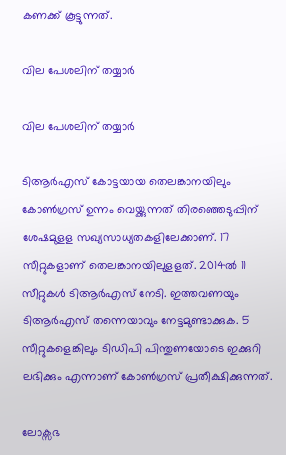കണക്ക് കൂട്ടുന്നത്.

വില പേശലിന് തയ്യാർ

വില പേശലിന് തയ്യാർ

ടിആര്‍എസ് കോട്ടയായ തെലങ്കാനയിലും കോണ്‍ഗ്രസ് ഉന്നം വെയ്ക്കുന്നത് തിരഞ്ഞെടുപ്പിന് ശേഷമുളള സഖ്യസാധ്യതകളിലേക്കാണ്. 17 സീറ്റുകളാണ് തെലങ്കാനയിലുളളത്. 2014ല്‍ 11 സീറ്റുകള്‍ ടിആര്‍എസ് നേടി. ഇത്തവണയും ടിആര്‍എസ് തന്നെയാവും നേട്ടമുണ്ടാക്കുക. 5 സീറ്റുകളെങ്കിലും ടിഡിപി പിന്തുണയോടെ ഇക്കുറി ലഭിക്കും എന്നാണ് കോണ്‍ഗ്രസ് പ്രതീക്ഷിക്കുന്നത്.

ലോക്സഭ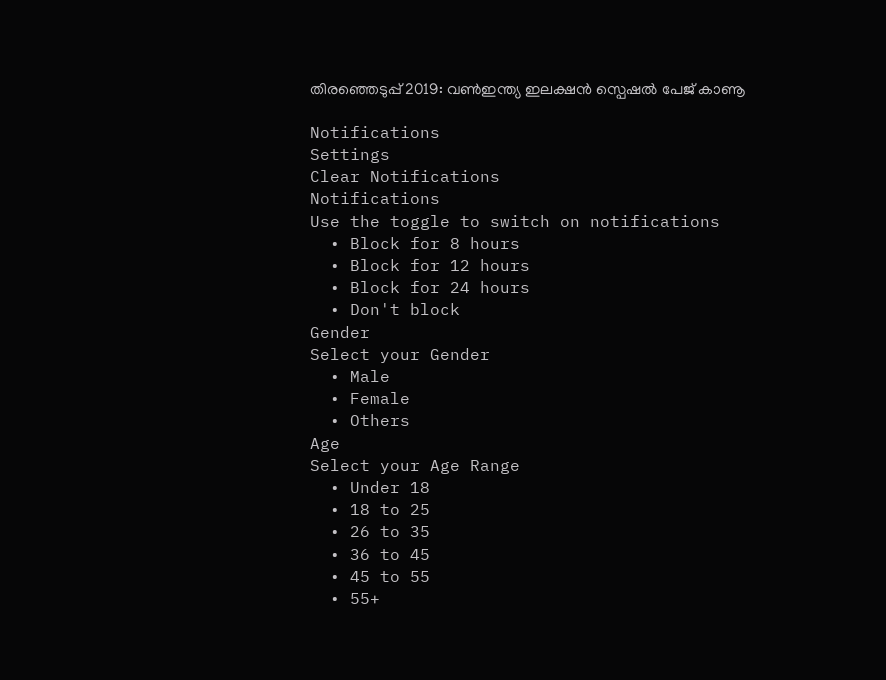തിരഞ്ഞെടുപ്പ് 2019: വൺഇന്ത്യ ഇലക്ഷൻ സ്പെഷൽ പേജ് കാണൂ

Notifications
Settings
Clear Notifications
Notifications
Use the toggle to switch on notifications
  • Block for 8 hours
  • Block for 12 hours
  • Block for 24 hours
  • Don't block
Gender
Select your Gender
  • Male
  • Female
  • Others
Age
Select your Age Range
  • Under 18
  • 18 to 25
  • 26 to 35
  • 36 to 45
  • 45 to 55
  • 55+